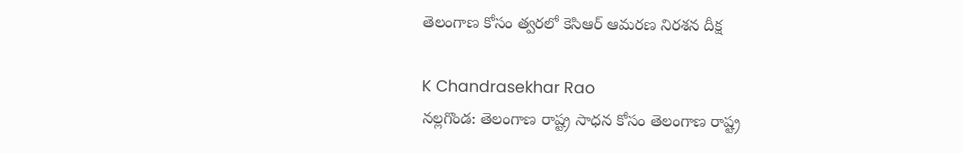తెలంగాణ కోసం త్వరలో కెసిఆర్ ఆమరణ నిరశన దీక్ష

K Chandrasekhar Rao
నల్లగొండ: తెలంగాణ రాష్ట్ర సాధన కోసం తెలంగాణ రాష్ట్ర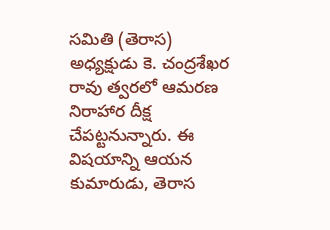సమితి (తెరాస) అధ్యక్షుడు కె. చంద్రశేఖర రావు త్వరలో ఆమరణ నిరాహార దీక్ష చేపట్టనున్నారు. ఈ విషయాన్ని ఆయన కుమారుడు, తెరాస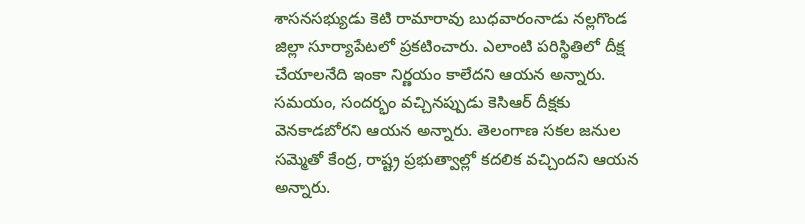శాసనసభ్యుడు కెటి రామారావు బుధవారంనాడు నల్లగొండ జిల్లా సూర్యాపేటలో ప్రకటించారు. ఎలాంటి పరిస్థితిలో దీక్ష చేయాలనేది ఇంకా నిర్ణయం కాలేదని ఆయన అన్నారు. సమయం, సందర్భం వచ్చినప్పుడు కెసిఆర్ దీక్షకు వెనకాడబోరని ఆయన అన్నారు. తెలంగాణ సకల జనుల సమ్మెతో కేంద్ర, రాష్ట్ర ప్రభుత్వాల్లో కదలిక వచ్చిందని ఆయన అన్నారు.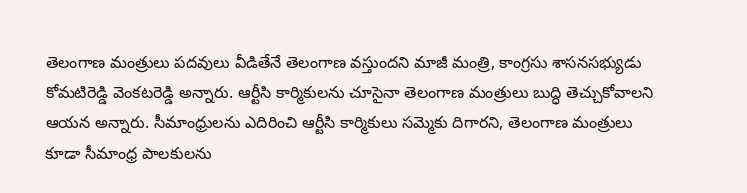తెలంగాణ మంత్రులు పదవులు వీడితేనే తెలంగాణ వస్తుందని మాజీ మంత్రి, కాంగ్రసు శాసనసభ్యుడు కోమటిరెడ్డి వెంకటరెడ్డి అన్నారు. ఆర్టీసి కార్మికులను చూసైనా తెలంగాణ మంత్రులు బుద్ధి తెచ్చుకోవాలని ఆయన అన్నారు. సీమాంధ్రులను ఎదిరించి ఆర్టీసి కార్మికులు సమ్మెకు దిగారని, తెలంగాణ మంత్రులు కూడా సీమాంధ్ర పాలకులను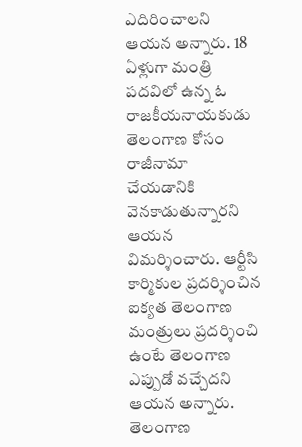ఎదిరించాలని ఆయన అన్నారు. 18 ఏళ్లుగా మంత్రి పదవిలో ఉన్న ఓ రాజకీయనాయకుడు తెలంగాణ కోసం రాజీనామా చేయడానికి వెనకాడుతున్నారని ఆయన విమర్శించారు. ఆర్టీసి కార్మికుల ప్రదర్శించిన ఐక్యత తెలంగాణ మంత్రులు ప్రదర్శించి ఉంటే తెలంగాణ ఎప్పుడో వచ్చేదని ఆయన అన్నారు. తెలంగాణ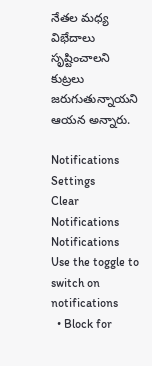నేతల మధ్య విభేదాలు సృష్టించాలని కుట్రలు జరుగుతున్నాయని ఆయన అన్నారు.

Notifications
Settings
Clear Notifications
Notifications
Use the toggle to switch on notifications
  • Block for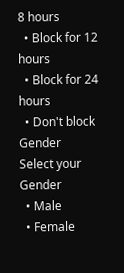8 hours
  • Block for 12 hours
  • Block for 24 hours
  • Don't block
Gender
Select your Gender
  • Male
  • Female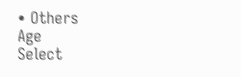• Others
Age
Select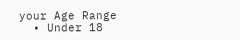your Age Range
  • Under 18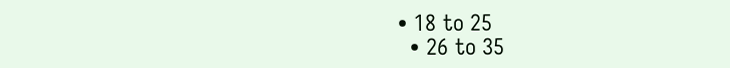• 18 to 25
  • 26 to 35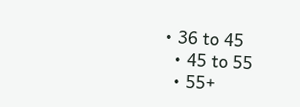• 36 to 45
  • 45 to 55
  • 55+